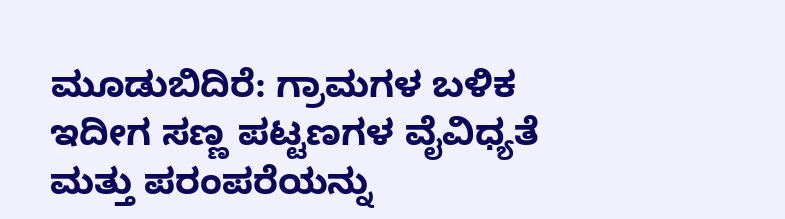ಮೂಡುಬಿದಿರೆ: ಗ್ರಾಮಗಳ ಬಳಿಕ ಇದೀಗ ಸಣ್ಣ ಪಟ್ಟಣಗಳ ವೈವಿಧ್ಯತೆ ಮತ್ತು ಪರಂಪರೆಯನ್ನು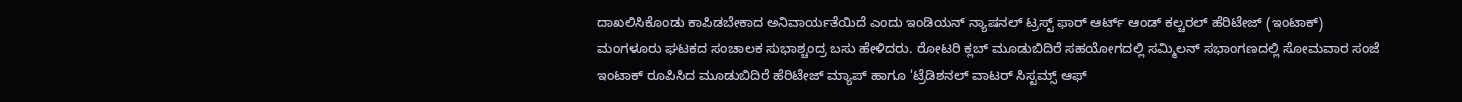ದಾಖಲಿಸಿಕೊಂಡು ಕಾಪಿಡಬೇಕಾದ ಅನಿವಾರ್ಯತೆಯಿದೆ ಎಂದು ಇಂಡಿಯನ್ ನ್ಯಾಷನಲ್ ಟ್ರಸ್ಟ್ ಫಾರ್ ಆರ್ಟ್ ಆಂಡ್ ಕಲ್ಚರಲ್ ಹೆರಿಟೇಜ್ (ಇಂಟಾಕ್) ಮಂಗಳೂರು ಘಟಕದ ಸಂಚಾಲಕ ಸುಭಾಶ್ಚಂದ್ರ ಬಸು ಹೇಳಿದರು. ರೋಟರಿ ಕ್ಲಬ್ ಮೂಡುಬಿದಿರೆ ಸಹಯೋಗದಲ್ಲಿ ಸಮ್ಮಿಲನ್ ಸಭಾಂಗಣದಲ್ಲಿ ಸೋಮವಾರ ಸಂಜೆ ಇಂಟಾಕ್ ರೂಪಿಸಿದ ಮೂಡುಬಿದಿರೆ ಹೆರಿಟೇಜ್ ಮ್ಯಾಪ್ ಹಾಗೂ 'ಟ್ರೆಡಿಶನಲ್ ವಾಟರ್ ಸಿಸ್ಟಮ್ಸ್ ಆಫ್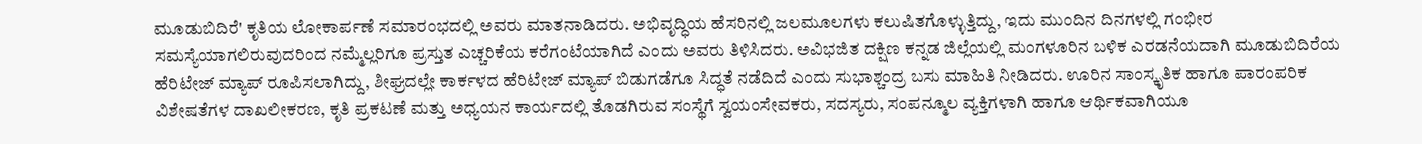ಮೂಡುಬಿದಿರೆ' ಕೃತಿಯ ಲೋಕಾರ್ಪಣೆ ಸಮಾರಂಭದಲ್ಲಿ ಅವರು ಮಾತನಾಡಿದರು. ಅಭಿವೃದ್ಧಿಯ ಹೆಸರಿನಲ್ಲಿ ಜಲಮೂಲಗಳು ಕಲುಷಿತಗೊಳ್ಳುತ್ತಿದ್ದು, ಇದು ಮುಂದಿನ ದಿನಗಳಲ್ಲಿ ಗಂಭೀರ ಸಮಸ್ಯೆಯಾಗಲಿರುವುದರಿಂದ ನಮ್ಮೆಲ್ಲರಿಗೂ ಪ್ರಸ್ತುತ ಎಚ್ಚರಿಕೆಯ ಕರೆಗಂಟೆಯಾಗಿದೆ ಎಂದು ಅವರು ತಿಳಿಸಿದರು. ಅವಿಭಜಿತ ದಕ್ಷಿಣ ಕನ್ನಡ ಜಿಲ್ಲೆಯಲ್ಲಿ ಮಂಗಳೂರಿನ ಬಳಿಕ ಎರಡನೆಯದಾಗಿ ಮೂಡುಬಿದಿರೆಯ ಹೆರಿಟೇಜ್ ಮ್ಯಾಪ್ ರೂಪಿಸಲಾಗಿದ್ದು, ಶೀಘ್ರದಲ್ಲೇ ಕಾರ್ಕಳದ ಹೆರಿಟೇಜ್ ಮ್ಯಾಪ್ ಬಿಡುಗಡೆಗೂ ಸಿದ್ಧತೆ ನಡೆದಿದೆ ಎಂದು ಸುಭಾಶ್ಚಂದ್ರ ಬಸು ಮಾಹಿತಿ ನೀಡಿದರು. ಊರಿನ ಸಾಂಸ್ಕೃತಿಕ ಹಾಗೂ ಪಾರಂಪರಿಕ ವಿಶೇಷತೆಗಳ ದಾಖಲೀಕರಣ, ಕೃತಿ ಪ್ರಕಟಣೆ ಮತ್ತು ಅಧ್ಯಯನ ಕಾರ್ಯದಲ್ಲಿ ತೊಡಗಿರುವ ಸಂಸ್ಥೆಗೆ ಸ್ವಯಂಸೇವಕರು, ಸದಸ್ಯರು, ಸಂಪನ್ಮೂಲ ವ್ಯಕ್ತಿಗಳಾಗಿ ಹಾಗೂ ಆರ್ಥಿಕವಾಗಿಯೂ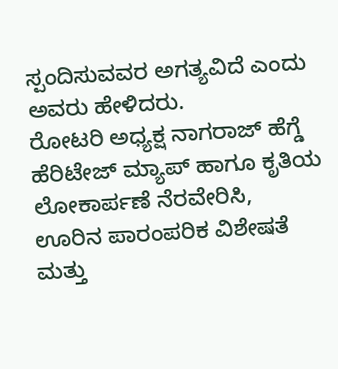ಸ್ಪಂದಿಸುವವರ ಅಗತ್ಯವಿದೆ ಎಂದು ಅವರು ಹೇಳಿದರು.
ರೋಟರಿ ಅಧ್ಯಕ್ಷ ನಾಗರಾಜ್ ಹೆಗ್ಡೆ ಹೆರಿಟೇಜ್ ಮ್ಯಾಪ್ ಹಾಗೂ ಕೃತಿಯ ಲೋಕಾರ್ಪಣೆ ನೆರವೇರಿಸಿ, ಊರಿನ ಪಾರಂಪರಿಕ ವಿಶೇಷತೆ ಮತ್ತು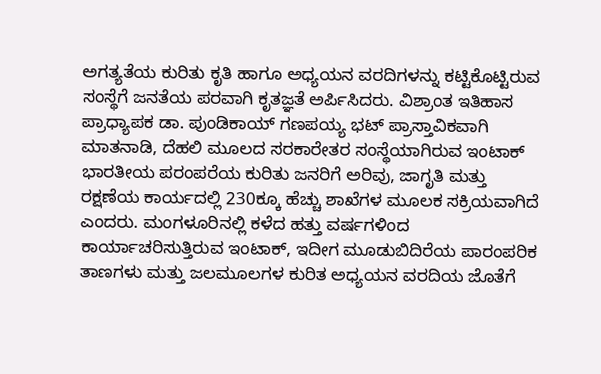ಅಗತ್ಯತೆಯ ಕುರಿತು ಕೃತಿ ಹಾಗೂ ಅಧ್ಯಯನ ವರದಿಗಳನ್ನು ಕಟ್ಟಿಕೊಟ್ಟಿರುವ ಸಂಸ್ಥೆಗೆ ಜನತೆಯ ಪರವಾಗಿ ಕೃತಜ್ಞತೆ ಅರ್ಪಿಸಿದರು. ವಿಶ್ರಾಂತ ಇತಿಹಾಸ ಪ್ರಾಧ್ಯಾಪಕ ಡಾ. ಪುಂಡಿಕಾಯ್ ಗಣಪಯ್ಯ ಭಟ್ ಪ್ರಾಸ್ತಾವಿಕವಾಗಿ ಮಾತನಾಡಿ, ದೆಹಲಿ ಮೂಲದ ಸರಕಾರೇತರ ಸಂಸ್ಥೆಯಾಗಿರುವ ಇಂಟಾಕ್ ಭಾರತೀಯ ಪರಂಪರೆಯ ಕುರಿತು ಜನರಿಗೆ ಅರಿವು, ಜಾಗೃತಿ ಮತ್ತು ರಕ್ಷಣೆಯ ಕಾರ್ಯದಲ್ಲಿ 230ಕ್ಕೂ ಹೆಚ್ಚು ಶಾಖೆಗಳ ಮೂಲಕ ಸಕ್ರಿಯವಾಗಿದೆ ಎಂದರು. ಮಂಗಳೂರಿನಲ್ಲಿ ಕಳೆದ ಹತ್ತು ವರ್ಷಗಳಿಂದ ಕಾರ್ಯಾಚರಿಸುತ್ತಿರುವ ಇಂಟಾಕ್, ಇದೀಗ ಮೂಡುಬಿದಿರೆಯ ಪಾರಂಪರಿಕ ತಾಣಗಳು ಮತ್ತು ಜಲಮೂಲಗಳ ಕುರಿತ ಅಧ್ಯಯನ ವರದಿಯ ಜೊತೆಗೆ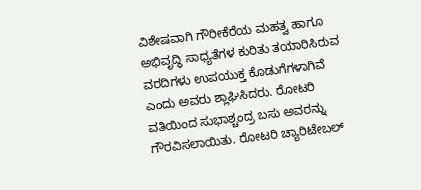ವಿಶೇಷವಾಗಿ ಗೌರೀಕೆರೆಯ ಮಹತ್ವ ಹಾಗೂ ಅಭಿವೃದ್ಧಿ ಸಾಧ್ಯತೆಗಳ ಕುರಿತು ತಯಾರಿಸಿರುವ ವರದಿಗಳು ಉಪಯುಕ್ತ ಕೊಡುಗೆಗಳಾಗಿವೆ ಎಂದು ಅವರು ಶ್ಲಾಘಿಸಿದರು. ರೋಟರಿ ವತಿಯಿಂದ ಸುಭಾಶ್ಚಂದ್ರ ಬಸು ಅವರನ್ನು ಗೌರವಿಸಲಾಯಿತು. ರೋಟರಿ ಚ್ಯಾರಿಟೇಬಲ್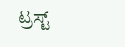ಟ್ರಸ್ಟ್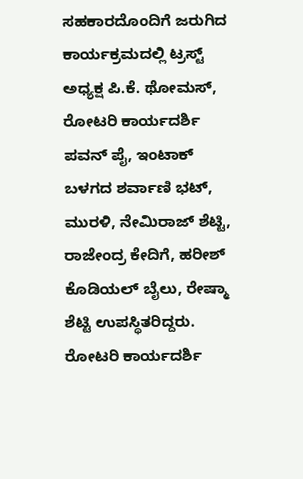ಸಹಕಾರದೊಂದಿಗೆ ಜರುಗಿದ ಕಾರ್ಯಕ್ರಮದಲ್ಲಿ ಟ್ರಸ್ಟ್ ಅಧ್ಯಕ್ಷ ಪಿ.ಕೆ. ಥೋಮಸ್, ರೋಟರಿ ಕಾರ್ಯದರ್ಶಿ ಪವನ್ ಪೈ, ಇಂಟಾಕ್ ಬಳಗದ ಶರ್ವಾಣಿ ಭಟ್, ಮುರಳಿ, ನೇಮಿರಾಜ್ ಶೆಟ್ಟಿ, ರಾಜೇಂದ್ರ ಕೇದಿಗೆ, ಹರೀಶ್ ಕೊಡಿಯಲ್ ಬೈಲು, ರೇಷ್ಮಾ ಶೆಟ್ಟಿ ಉಪಸ್ಥಿತರಿದ್ದರು. ರೋಟರಿ ಕಾರ್ಯದರ್ಶಿ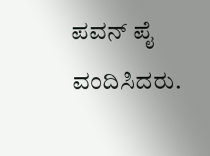ಪವನ್ ಪೈ ವಂದಿಸಿದರು.